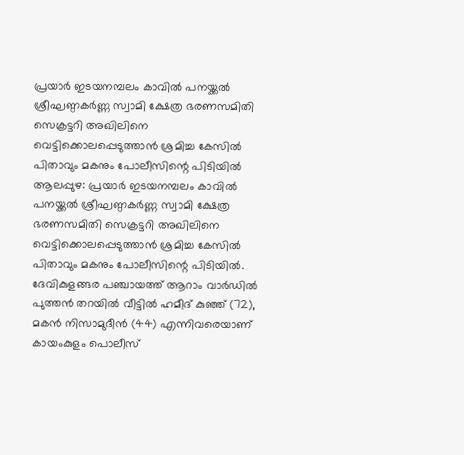പ്രയാർ ഇടയനമ്പലം കാവിൽ പനയ്ക്കൽ ശ്രീഘണ്ഠകർണ്ണ സ്വാമി ക്ഷേത്ര ഭരണസമിതി സെക്രട്ടറി അഖിലിനെ വെട്ടിക്കൊലപ്പെടുത്താൻ ശ്രമിച്ച കേസിൽ പിതാവും മകനും പോലീസിന്റെ പിടിയിൽ
ആലപ്പുഴ: പ്രയാർ ഇടയനമ്പലം കാവിൽ പനയ്ക്കൽ ശ്രീഘണ്ഠകർണ്ണ സ്വാമി ക്ഷേത്ര ഭരണസമിതി സെക്രട്ടറി അഖിലിനെ വെട്ടിക്കൊലപ്പെടുത്താൻ ശ്രമിച്ച കേസിൽ പിതാവും മകനും പോലീസിന്റെ പിടിയിൽ. ദേവികുളങ്ങര പഞ്ചായത്ത് ആറാം വാർഡിൽ പുത്തൻ തറയിൽ വീട്ടിൽ ഹമീദ് കുഞ്ഞ് (72), മകൻ നിസാമുദീൻ (44) എന്നിവരെയാണ് കായംകുളം പൊലീസ്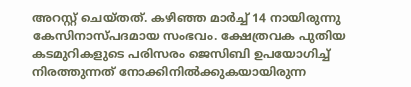അറസ്റ്റ് ചെയ്തത്. കഴിഞ്ഞ മാർച്ച് 14 നായിരുന്നു കേസിനാസ്പദമായ സംഭവം. ക്ഷേത്രവക പുതിയ കടമുറികളുടെ പരിസരം ജെസിബി ഉപയോഗിച്ച് നിരത്തുന്നത് നോക്കിനിൽക്കുകയായിരുന്ന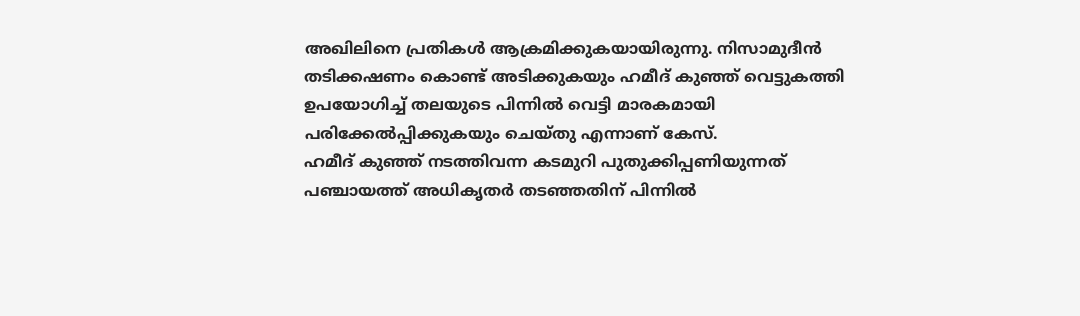അഖിലിനെ പ്രതികൾ ആക്രമിക്കുകയായിരുന്നു. നിസാമുദീൻ തടിക്കഷണം കൊണ്ട് അടിക്കുകയും ഹമീദ് കുഞ്ഞ് വെട്ടുകത്തി ഉപയോഗിച്ച് തലയുടെ പിന്നിൽ വെട്ടി മാരകമായി പരിക്കേൽപ്പിക്കുകയും ചെയ്തു എന്നാണ് കേസ്.
ഹമീദ് കുഞ്ഞ് നടത്തിവന്ന കടമുറി പുതുക്കിപ്പണിയുന്നത് പഞ്ചായത്ത് അധികൃതർ തടഞ്ഞതിന് പിന്നിൽ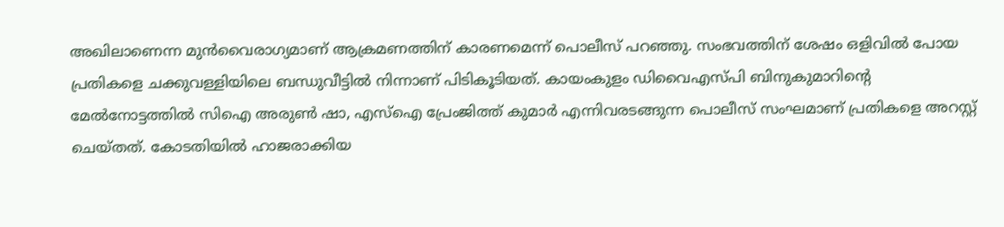അഖിലാണെന്ന മുൻവൈരാഗ്യമാണ് ആക്രമണത്തിന് കാരണമെന്ന് പൊലീസ് പറഞ്ഞു. സംഭവത്തിന് ശേഷം ഒളിവിൽ പോയ പ്രതികളെ ചക്കുവള്ളിയിലെ ബന്ധുവീട്ടിൽ നിന്നാണ് പിടികൂടിയത്. കായംകുളം ഡിവൈഎസ്പി ബിനുകുമാറിന്റെ മേൽനോട്ടത്തിൽ സിഐ അരുൺ ഷാ, എസ്ഐ പ്രേംജിത്ത് കുമാർ എന്നിവരടങ്ങുന്ന പൊലീസ് സംഘമാണ് പ്രതികളെ അറസ്റ്റ് ചെയ്തത്. കോടതിയിൽ ഹാജരാക്കിയ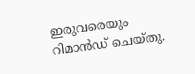ഇരുവരെയും റിമാൻഡ് ചെയ്തു.